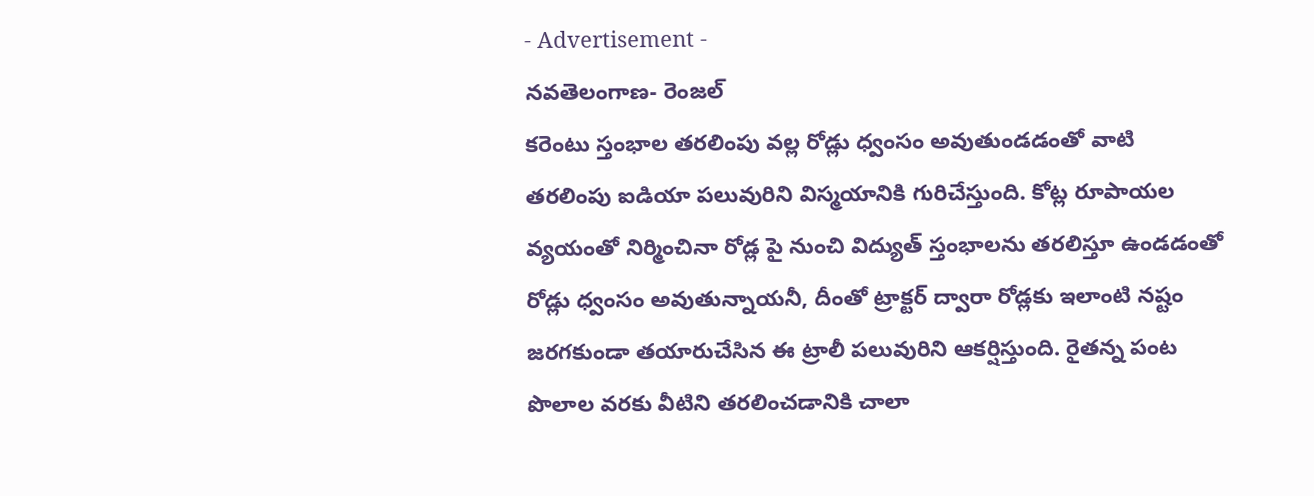- Advertisement -
నవతెలంగాణ- రెంజల్
కరెంటు స్తంభాల తరలింపు వల్ల రోడ్లు ధ్వంసం అవుతుండడంతో వాటి తరలింపు ఐడియా పలువురిని విస్మయానికి గురిచేస్తుంది. కోట్ల రూపాయల వ్యయంతో నిర్మించినా రోడ్ల పై నుంచి విద్యుత్ స్తంభాలను తరలిస్తూ ఉండడంతో రోడ్లు ధ్వంసం అవుతున్నాయనీ, దీంతో ట్రాక్టర్ ద్వారా రోడ్లకు ఇలాంటి నష్టం జరగకుండా తయారుచేసిన ఈ ట్రాలీ పలువురిని ఆకర్షిస్తుంది. రైతన్న పంట పొలాల వరకు వీటిని తరలించడానికి చాలా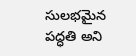సులభమైన పద్ధతి అని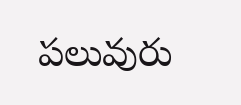పలువురు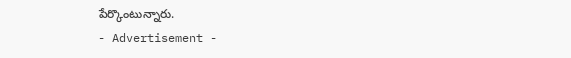పేర్కొంటున్నారు.
- Advertisement -